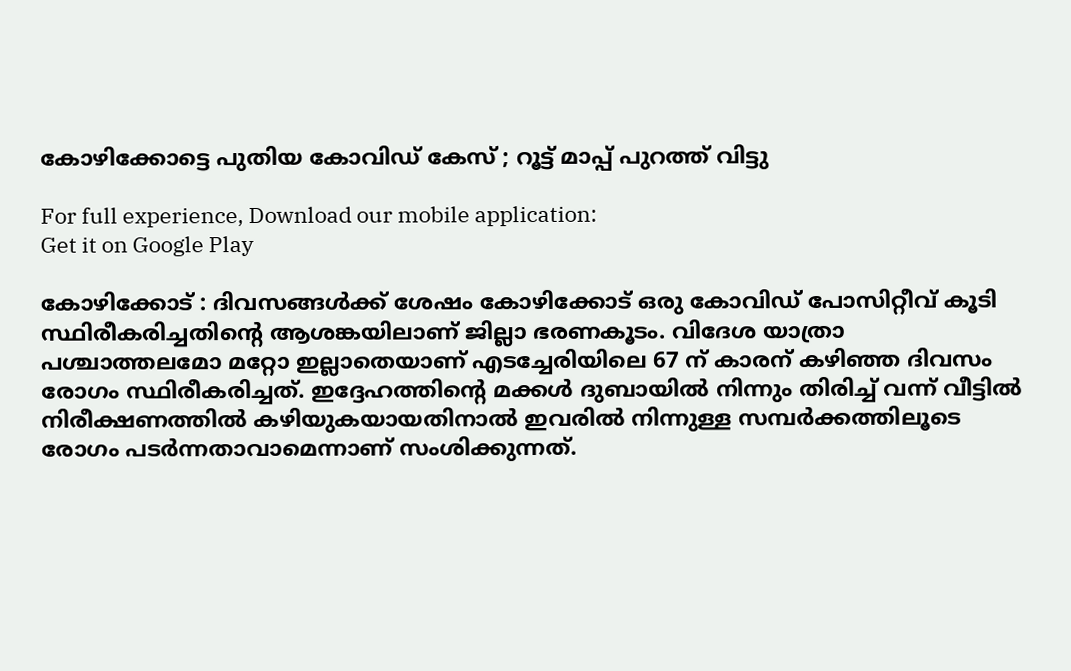കോഴിക്കോട്ടെ പുതിയ കോവിഡ് കേസ് ; റൂട്ട് മാപ്പ് പുറത്ത് വിട്ടു

For full experience, Download our mobile application:
Get it on Google Play

കോഴിക്കോട് : ദിവസങ്ങള്‍ക്ക് ശേഷം കോഴിക്കോട് ഒരു കോവിഡ് പോസിറ്റീവ് കൂടി സ്ഥിരീകരിച്ചതിന്റെ ആശങ്കയിലാണ് ജില്ലാ ഭരണകൂടം. വിദേശ യാത്രാ പശ്ചാത്തലമോ മറ്റോ ഇല്ലാതെയാണ് എടച്ചേരിയിലെ 67 ന് കാരന് കഴിഞ്ഞ ദിവസം രോഗം സ്ഥിരീകരിച്ചത്. ഇദ്ദേഹത്തിന്റെ മക്കള്‍ ദുബായില്‍ നിന്നും തിരിച്ച് വന്ന് വീട്ടില്‍ നിരീക്ഷണത്തില്‍ കഴിയുകയായതിനാല്‍ ഇവരില്‍ നിന്നുള്ള സമ്പര്‍ക്കത്തിലൂടെ രോഗം പടര്‍ന്നതാവാമെന്നാണ് സംശിക്കുന്നത്.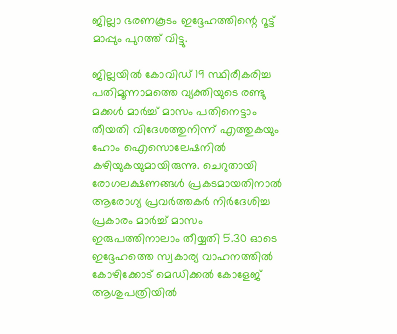ജില്ലാ ഭരണകൂടം ഇദ്ദേഹത്തിന്റെ റൂട്ട് മാപ്പും പുറത്ത് വിട്ടു.

ജില്ലയില്‍ കോവിഡ് 19 സ്ഥിരീകരിച്ച പതിമൂന്നാമത്തെ വ്യക്തിയുടെ രണ്ടു മക്കള്‍ മാര്‍ച്ച് മാസം പതിനെട്ടാം തീയതി വിദേശത്തുനിന്ന് എത്തുകയും ഹോം ഐസൊലേഷനില്‍ കഴിയുകയുമായിരുന്നു. ചെറുതായി രോഗലക്ഷണങ്ങള്‍ പ്രകടമായതിനാല്‍ ആരോഗ്യ പ്രവര്‍ത്തകര്‍ നിര്‍ദേശിച്ച പ്രകാരം മാര്‍ച്ച് മാസം ഇരുപത്തിനാലാം തീയ്യതി 5.30 ഓടെ ഇദ്ദേഹത്തെ സ്വകാര്യ വാഹനത്തില്‍ കോഴിക്കോട് മെഡിക്കല്‍ കോളേജ് ആശുപത്രിയില്‍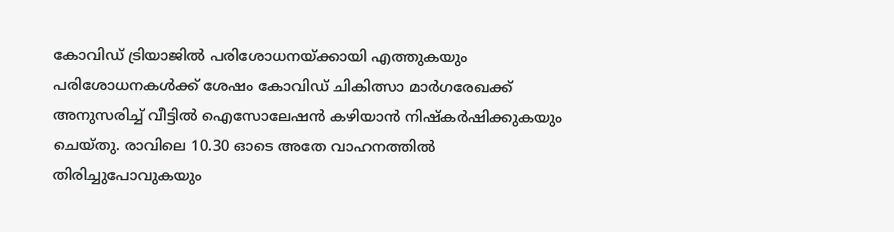കോവിഡ് ട്രിയാജില്‍ പരിശോധനയ്ക്കായി എത്തുകയും പരിശോധനകള്‍ക്ക് ശേഷം കോവിഡ് ചികിത്സാ മാര്‍ഗരേഖക്ക് അനുസരിച്ച് വീട്ടില്‍ ഐസോലേഷന്‍ കഴിയാന്‍ നിഷ്‌കര്‍ഷിക്കുകയും ചെയ്തു. രാവിലെ 10.30 ഓടെ അതേ വാഹനത്തില്‍ തിരിച്ചുപോവുകയും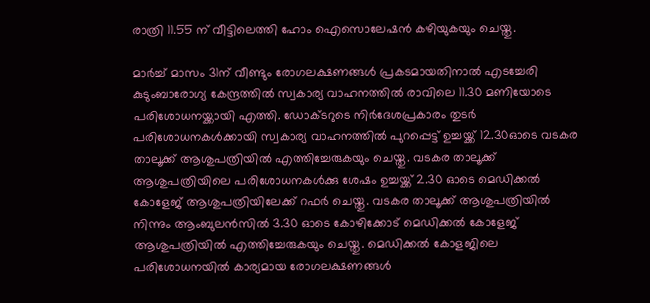രാത്രി 11.55 ന് വീട്ടിലെത്തി ഹോം ഐസൊലേഷന്‍ കഴിയുകയും ചെയ്തു.

മാര്‍ച്ച് മാസം 31ന് വീണ്ടും രോഗലക്ഷണങ്ങള്‍ പ്രകടമായതിനാല്‍ എടച്ചേരി കുടുംബാരോഗ്യ കേന്ദ്രത്തില്‍ സ്വകാര്യ വാഹനത്തില്‍ രാവിലെ 11.30 മണിയോടെ പരിശോധനയ്ക്കായി എത്തി. ഡോക്ടറുടെ നിര്‍ദേശപ്രകാരം തുടര്‍ പരിശോധനകള്‍ക്കായി സ്വകാര്യ വാഹനത്തില്‍ പുറപ്പെട്ട് ഉച്ചയ്ക്ക് 12.30ഓടെ വടകര താലൂക്ക് ആശുപത്രിയില്‍ എത്തിച്ചേരുകയും ചെയ്തു. വടകര താലൂക്ക് ആശുപത്രിയിലെ പരിശോധനകള്‍ക്കു ശേഷം ഉച്ചയ്ക്ക് 2.30 ഓടെ മെഡിക്കല്‍ കോളേജ് ആശുപത്രിയിലേക്ക് റഫര്‍ ചെയ്തു. വടകര താലൂക്ക് ആശുപത്രിയില്‍ നിന്നും ആംബുലന്‍സില്‍ 3.30 ഓടെ കോഴിക്കോട് മെഡിക്കല്‍ കോളേജ് ആശുപത്രിയില്‍ എത്തിച്ചേരുകയും ചെയ്തു. മെഡിക്കല്‍ കോളജിലെ പരിശോധനയില്‍ കാര്യമായ രോഗലക്ഷണങ്ങള്‍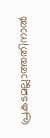പ്രകടമല്ലാത്തതിനാല്‍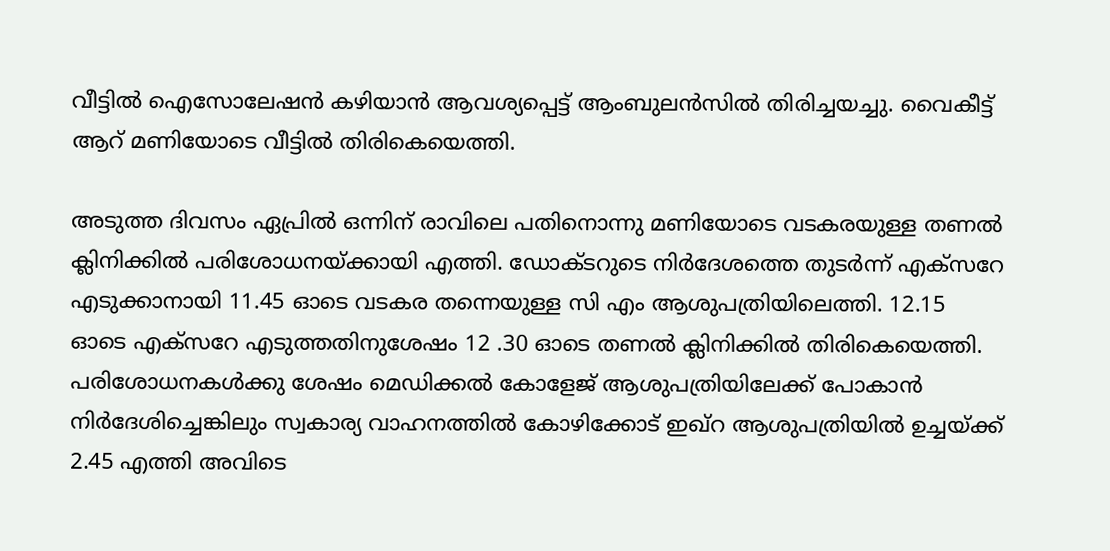വീട്ടില്‍ ഐസോലേഷന്‍ കഴിയാന്‍ ആവശ്യപ്പെട്ട് ആംബുലന്‍സില്‍ തിരിച്ചയച്ചു. വൈകീട്ട് ആറ് മണിയോടെ വീട്ടില്‍ തിരികെയെത്തി.

അടുത്ത ദിവസം ഏപ്രില്‍ ഒന്നിന് രാവിലെ പതിനൊന്നു മണിയോടെ വടകരയുള്ള തണല്‍ ക്ലിനിക്കില്‍ പരിശോധനയ്ക്കായി എത്തി. ഡോക്ടറുടെ നിര്‍ദേശത്തെ തുടര്‍ന്ന് എക്‌സറേ എടുക്കാനായി 11.45 ഓടെ വടകര തന്നെയുള്ള സി എം ആശുപത്രിയിലെത്തി. 12.15 ഓടെ എക്‌സറേ എടുത്തതിനുശേഷം 12 .30 ഓടെ തണല്‍ ക്ലിനിക്കില്‍ തിരികെയെത്തി. പരിശോധനകള്‍ക്കു ശേഷം മെഡിക്കല്‍ കോളേജ് ആശുപത്രിയിലേക്ക് പോകാന്‍ നിര്‍ദേശിച്ചെങ്കിലും സ്വകാര്യ വാഹനത്തില്‍ കോഴിക്കോട് ഇഖ്‌റ ആശുപത്രിയില്‍ ഉച്ചയ്ക്ക് 2.45 എത്തി അവിടെ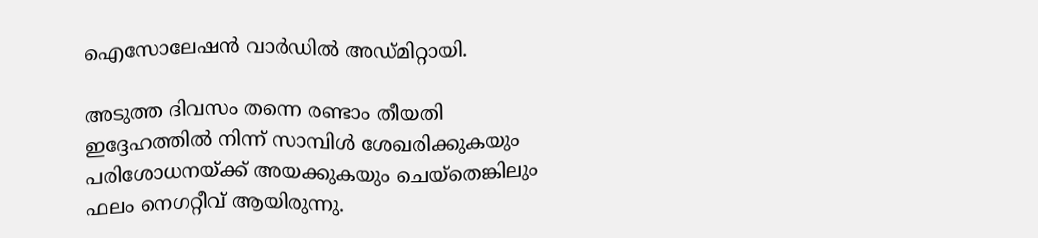ഐസോലേഷന്‍ വാര്‍ഡില്‍ അഡ്മിറ്റായി.

അടുത്ത ദിവസം തന്നെ രണ്ടാം തീയതി ഇദ്ദേഹത്തില്‍ നിന്ന് സാമ്പിള്‍ ശേഖരിക്കുകയും പരിശോധനയ്ക്ക് അയക്കുകയും ചെയ്‌തെങ്കിലും ഫലം നെഗറ്റീവ് ആയിരുന്നു.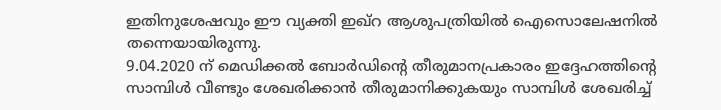ഇതിനുശേഷവും ഈ വ്യക്തി ഇഖ്‌റ ആശുപത്രിയില്‍ ഐസൊലേഷനില്‍ തന്നെയായിരുന്നു.
9.04.2020 ന് മെഡിക്കല്‍ ബോര്‍ഡിന്റെ തീരുമാനപ്രകാരം ഇദ്ദേഹത്തിന്റെ സാമ്പിള്‍ വീണ്ടും ശേഖരിക്കാന്‍ തീരുമാനിക്കുകയും സാമ്പിള്‍ ശേഖരിച്ച്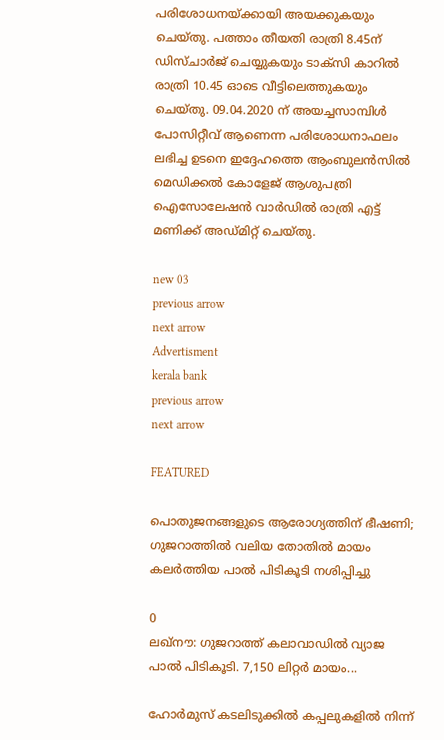പരിശോധനയ്ക്കായി അയക്കുകയും ചെയ്തു. പത്താം തീയതി രാത്രി 8.45ന് ഡിസ്ചാര്‍ജ് ചെയ്യുകയും ടാക്‌സി കാറില്‍ രാത്രി 10.45 ഓടെ വീട്ടിലെത്തുകയും ചെയ്തു. 09.04.2020 ന് അയച്ചസാമ്പിള്‍ പോസിറ്റീവ് ആണെന്ന പരിശോധനാഫലം ലഭിച്ച ഉടനെ ഇദ്ദേഹത്തെ ആംബുലന്‍സില്‍ മെഡിക്കല്‍ കോളേജ് ആശുപത്രി ഐസോലേഷന്‍ വാര്‍ഡില്‍ രാത്രി എട്ട് മണിക്ക് അഡ്മിറ്റ് ചെയ്തു.

new 03
previous arrow
next arrow
Advertisment
kerala bank
previous arrow
next arrow

FEATURED

പൊതുജനങ്ങളുടെ ആരോഗ്യത്തിന് ഭീഷണി; ഗുജറാത്തിൽ വലിയ തോതിൽ മായം കലർത്തിയ പാൽ പിടികൂടി നശിപ്പിച്ചു

0
ലഖ്‌നൗ: ഗുജറാത്ത് കലാവാഡില്‍ വ്യാജ പാല്‍ പിടികൂടി. 7,150 ലിറ്റര്‍ മായം...

ഹോർമുസ് കടലിടുക്കിൽ കപ്പലുകളിൽ നിന്ന്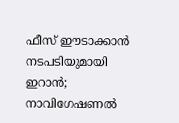ഫീസ് ഈടാക്കാൻ നടപടിയുമായി ഇറാൻ; നാവിഗേഷണൽ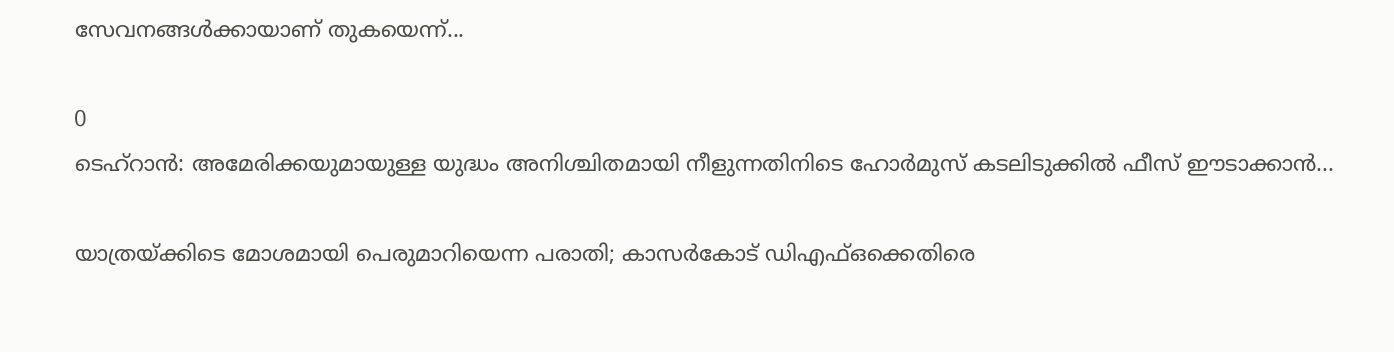സേവനങ്ങൾക്കായാണ് തുകയെന്ന്...

0
ടെഹ്റാൻ: അമേരിക്കയുമായുള്ള യുദ്ധം അനിശ്ചിതമായി നീളുന്നതിനിടെ ഹോർമുസ് കടലിടുക്കിൽ ഫീസ് ഈടാക്കാൻ...

യാത്രയ്ക്കിടെ മോശമായി പെരുമാറിയെന്ന പരാതി; കാസർകോട് ഡിഎഫ്ഒക്കെതിരെ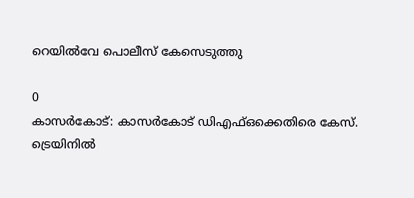റെയിൽവേ പൊലീസ് കേസെടുത്തു

0
കാസര്‍കോട്: കാസര്‍കോട് ഡിഎഫ്ഒക്കെതിരെ കേസ്. ട്രെയിനില്‍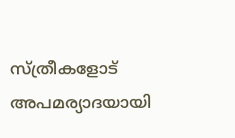സ്ത്രീകളോട് അപമര്യാദയായി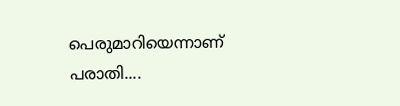പെരുമാറിയെന്നാണ് പരാതി....